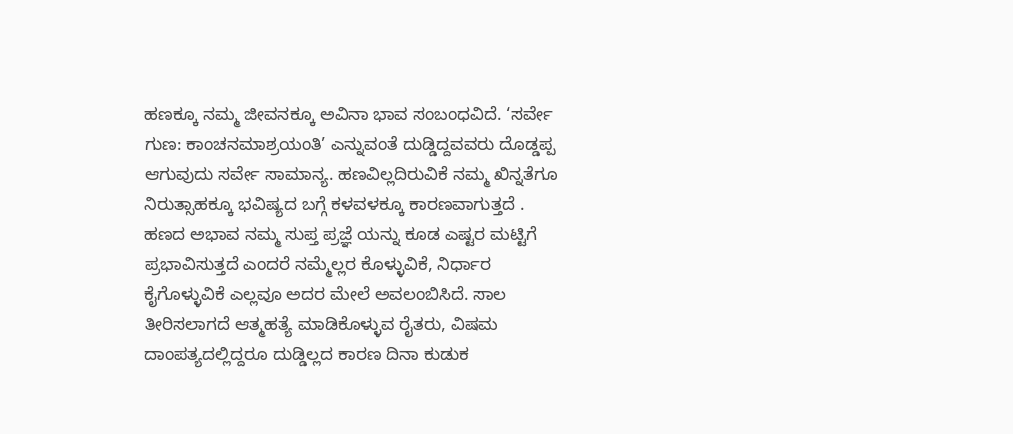ಹಣಕ್ಕೂ ನಮ್ಮ ಜೀವನಕ್ಕೂ ಅವಿನಾ ಭಾವ ಸಂಬಂಧವಿದೆ. ‘ಸರ್ವೇ ಗುಣ: ಕಾಂಚನಮಾಶ್ರಯಂತಿ’ ಎನ್ನುವಂತೆ ದುಡ್ಡಿದ್ದವವರು ದೊಡ್ಡಪ್ಪ ಆಗುವುದು ಸರ್ವೇ ಸಾಮಾನ್ಯ. ಹಣವಿಲ್ಲದಿರುವಿಕೆ ನಮ್ಮ ಖಿನ್ನತೆಗೂ ನಿರುತ್ಸಾಹಕ್ಕೂ ಭವಿಷ್ಯದ ಬಗ್ಗೆ ಕಳವಳಕ್ಕೂ ಕಾರಣವಾಗುತ್ತದೆ . ಹಣದ ಅಭಾವ ನಮ್ಮ ಸುಪ್ತ ಪ್ರಜ್ಞೆ ಯನ್ನು ಕೂಡ ಎಷ್ಟರ ಮಟ್ಟಿಗೆ ಪ್ರಭಾವಿಸುತ್ತದೆ ಎಂದರೆ ನಮ್ಮೆಲ್ಲರ ಕೊಳ್ಳುವಿಕೆ, ನಿರ್ಧಾರ ಕೈಗೊಳ್ಳುವಿಕೆ ಎಲ್ಲವೂ ಅದರ ಮೇಲೆ ಅವಲಂಬಿಸಿದೆ. ಸಾಲ ತೀರಿಸಲಾಗದೆ ಆತ್ಮಹತ್ಯೆ ಮಾಡಿಕೊಳ್ಳುವ ರೈತರು, ವಿಷಮ ದಾಂಪತ್ಯದಲ್ಲಿದ್ದರೂ ದುಡ್ಡಿಲ್ಲದ ಕಾರಣ ದಿನಾ ಕುಡುಕ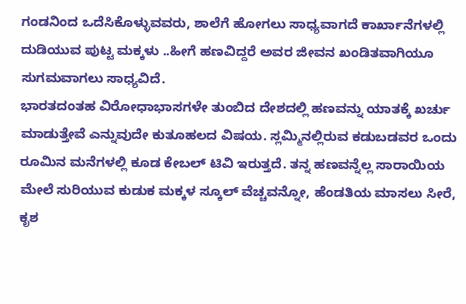ಗಂಡನಿಂದ ಒದೆಸಿಕೊಳ್ಳುವವರು, ಶಾಲೆಗೆ ಹೋಗಲು ಸಾಧ್ಯವಾಗದೆ ಕಾರ್ಖಾನೆಗಳಲ್ಲಿ ದುಡಿಯುವ ಪುಟ್ಟ ಮಕ್ಕಳು ..ಹೀಗೆ ಹಣವಿದ್ದರೆ ಅವರ ಜೀವನ ಖಂಡಿತವಾಗಿಯೂ ಸುಗಮವಾಗಲು ಸಾಧ್ಯವಿದೆ.
ಭಾರತದಂತಹ ವಿರೋಧಾಭಾಸಗಳೇ ತುಂಬಿದ ದೇಶದಲ್ಲಿ ಹಣವನ್ನು ಯಾತಕ್ಕೆ ಖರ್ಚು ಮಾಡುತ್ತೇವೆ ಎನ್ನುವುದೇ ಕುತೂಹಲದ ವಿಷಯ. ಸ್ಲಮ್ಮಿನಲ್ಲಿರುವ ಕಡುಬಡವರ ಒಂದು ರೂಮಿನ ಮನೆಗಳಲ್ಲಿ ಕೂಡ ಕೇಬಲ್ ಟಿವಿ ಇರುತ್ತದೆ. ತನ್ನ ಹಣವನ್ನೆಲ್ಲ ಸಾರಾಯಿಯ ಮೇಲೆ ಸುರಿಯುವ ಕುಡುಕ ಮಕ್ಕಳ ಸ್ಕೂಲ್ ವೆಚ್ಚವನ್ನೋ, ಹೆಂಡತಿಯ ಮಾಸಲು ಸೀರೆ, ಕೃಶ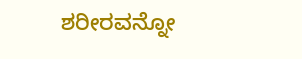ಶರೀರವನ್ನೋ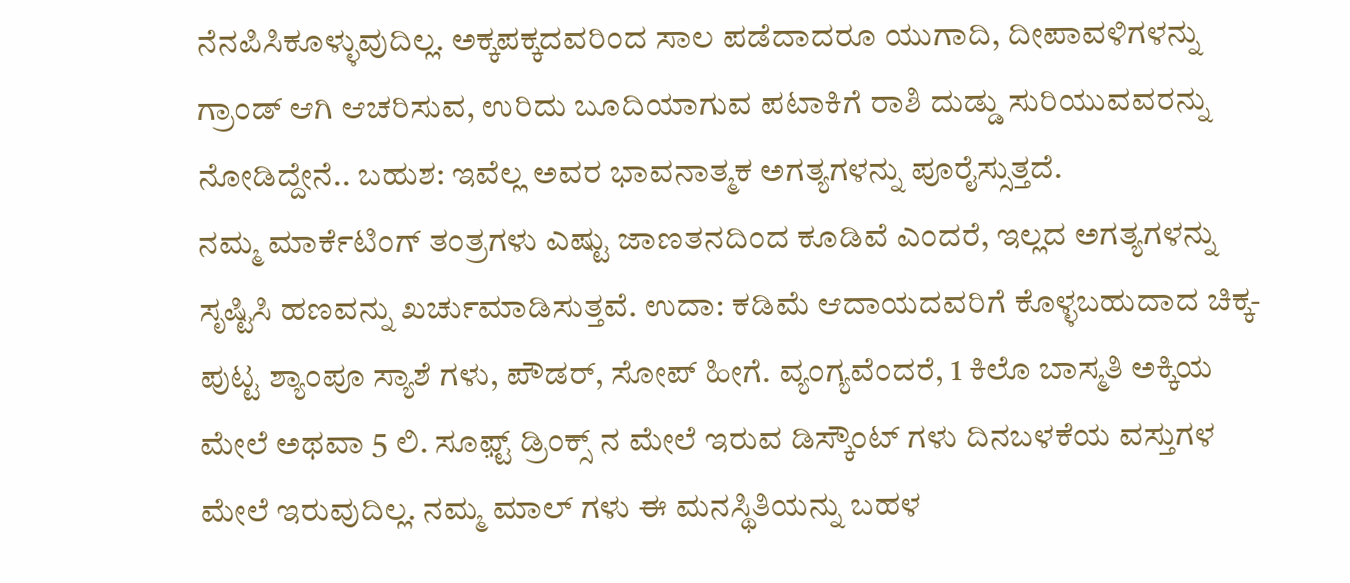ನೆನಪಿಸಿಕೂಳ್ಳುವುದಿಲ್ಲ. ಅಕ್ಕಪಕ್ಕದವರಿಂದ ಸಾಲ ಪಡೆದಾದರೂ ಯುಗಾದಿ, ದೀಪಾವಳಿಗಳನ್ನು ಗ್ರಾಂಡ್ ಆಗಿ ಆಚರಿಸುವ, ಉರಿದು ಬೂದಿಯಾಗುವ ಪಟಾಕಿಗೆ ರಾಶಿ ದುಡ್ಡು ಸುರಿಯುವವರನ್ನು ನೋಡಿದ್ದೇನೆ.. ಬಹುಶ: ಇವೆಲ್ಲ ಅವರ ಭಾವನಾತ್ಮಕ ಅಗತ್ಯಗಳನ್ನು ಪೂರೈಸ್ಸುತ್ತದೆ.
ನಮ್ಮ ಮಾರ್ಕೆಟಿಂಗ್ ತಂತ್ರಗಳು ಎಷ್ಟು ಜಾಣತನದಿಂದ ಕೂಡಿವೆ ಎಂದರೆ, ಇಲ್ಲದ ಅಗತ್ಯಗಳನ್ನು ಸೃಷ್ಟಿಸಿ ಹಣವನ್ನು ಖರ್ಚುಮಾಡಿಸುತ್ತವೆ. ಉದಾ: ಕಡಿಮೆ ಆದಾಯದವರಿಗೆ ಕೊಳ್ಳಬಹುದಾದ ಚಿಕ್ಕ-ಪುಟ್ಟ ಶ್ಯಾಂಪೂ ಸ್ಯಾಶೆ ಗಳು, ಪೌಡರ್, ಸೋಪ್ ಹೀಗೆ. ವ್ಯಂಗ್ಯವೆಂದರೆ, 1 ಕಿಲೊ ಬಾಸ್ಮತಿ ಅಕ್ಕಿಯ ಮೇಲೆ ಅಥವಾ 5 ಲಿ. ಸೂಫ಼್ಟ್ ಡ್ರಿಂಕ್ಸ್ ನ ಮೇಲೆ ಇರುವ ಡಿಸ್ಕೌಂಟ್ ಗಳು ದಿನಬಳಕೆಯ ವಸ್ತುಗಳ ಮೇಲೆ ಇರುವುದಿಲ್ಲ. ನಮ್ಮ ಮಾಲ್ ಗಳು ಈ ಮನಸ್ಥಿತಿಯನ್ನು ಬಹಳ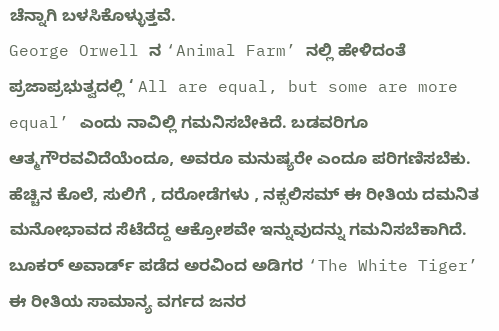ಚೆನ್ನಾಗಿ ಬಳಸಿಕೊಳ್ಳುತ್ತವೆ.
George Orwell ನ ‘Animal Farm’ ನಲ್ಲಿ ಹೇಳಿದಂತೆ ಪ್ರಜಾಪ್ರಭುತ್ವದಲ್ಲಿ ‘ All are equal, but some are more equal’ ಎಂದು ನಾವಿಲ್ಲಿ ಗಮನಿಸಬೇಕಿದೆ. ಬಡವರಿಗೂ ಆತ್ಮಗೌರವವಿದೆಯೆಂದೂ, ಅವರೂ ಮನುಷ್ಯರೇ ಎಂದೂ ಪರಿಗಣಿಸಬೆಕು. ಹೆಚ್ಚಿನ ಕೊಲೆ, ಸುಲಿಗೆ , ದರೋಡೆಗಳು , ನಕ್ಸಲಿಸಮ್ ಈ ರೀತಿಯ ದಮನಿತ ಮನೋಭಾವದ ಸೆಟೆದೆದ್ದ ಆಕ್ರೋಶವೇ ಇನ್ನುವುದನ್ನು ಗಮನಿಸಬೆಕಾಗಿದೆ. ಬೂಕರ್ ಅವಾರ್ಡ್ ಪಡೆದ ಅರವಿಂದ ಅಡಿಗರ ‘The White Tiger’ ಈ ರೀತಿಯ ಸಾಮಾನ್ಯ ವರ್ಗದ ಜನರ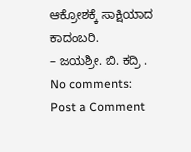ಆಕ್ರೋಶಕ್ಕೆ ಸಾಕ್ಷಿಯಾದ ಕಾದಂಬರಿ.
– ಜಯಶ್ರೀ. ಬಿ. ಕದ್ರಿ .
No comments:
Post a Comment